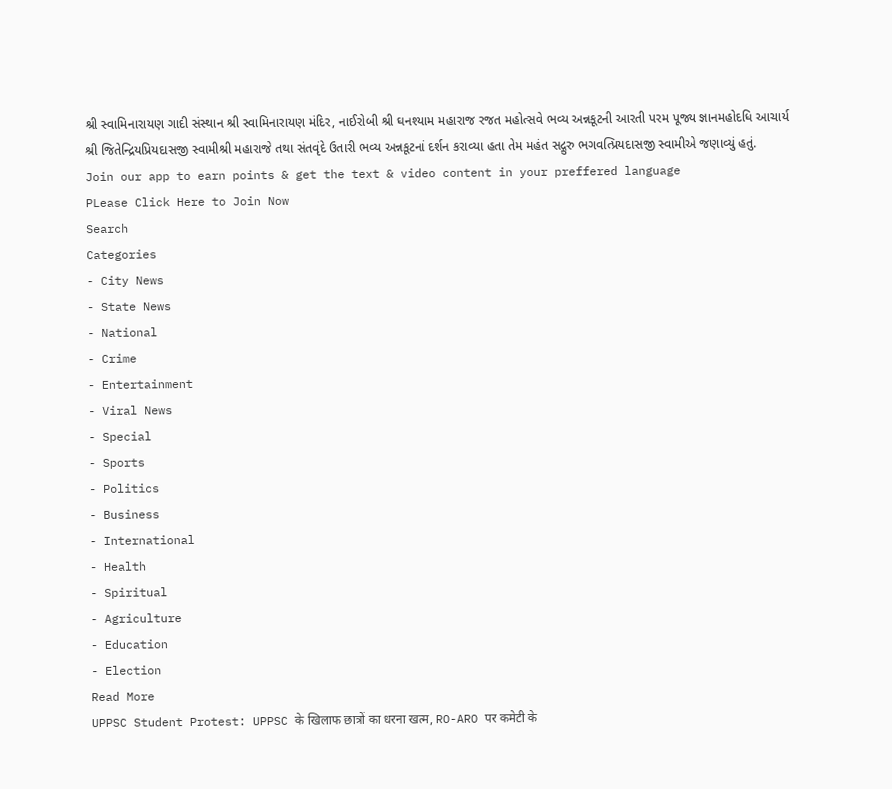શ્રી સ્વામિનારાયણ ગાદી સંસ્થાન શ્રી સ્વામિનારાયણ મંદિર, નાઈરોબી શ્રી ઘનશ્યામ મહારાજ રજત મહોત્સવે ભવ્ય અન્નકૂટની આરતી પરમ પૂજ્ય જ્ઞાનમહોદધિ આચાર્ય શ્રી જિતેન્દ્રિયપ્રિયદાસજી સ્વામીશ્રી મહારાજે તથા સંતવૃંદે ઉતારી ભવ્ય અન્નકૂટનાં દર્શન કરાવ્યા હતા તેમ મહંત સદ્ગુરુ ભગવત્પ્રિયદાસજી સ્વામીએ જણાવ્યું હતું.
Join our app to earn points & get the text & video content in your preffered language
PLease Click Here to Join Now
Search
Categories
- City News
- State News
- National
- Crime
- Entertainment
- Viral News
- Special
- Sports
- Politics
- Business
- International
- Health
- Spiritual
- Agriculture
- Education
- Election
Read More
UPPSC Student Protest: UPPSC के खिलाफ छात्रों का धरना खत्म, RO-ARO पर कमेटी के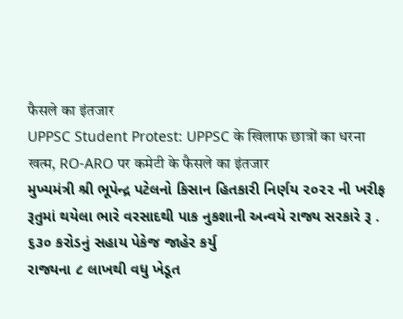फैसले का इंतजार
UPPSC Student Protest: UPPSC के खिलाफ छात्रों का धरना खत्म, RO-ARO पर कमेटी के फैसले का इंतजार
મુખ્યમંત્રી શ્રી ભૂપેન્દ્ર પટેલનો કિસાન હિતકારી નિર્ણય ૨૦૨૨ ની ખરીફ રૂતુમાં થયેલા ભારે વરસાદથી પાક નુકશાની અન્વયે રાજ્ય સરકારે રૂ . ૬૩૦ કરોડનું સહાય પેકેજ જાહેર કર્યુ
રાજ્યના ૮ લાખથી વધુ ખેડૂત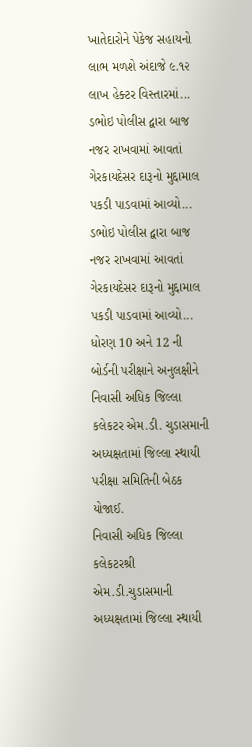ખાતેદારોને પેકેજ સહાયનો લાભ મળશે અંદાજે ૯.૧૨ લાખ હેક્ટર વિસ્તારમાં...
ડભોઇ પોલીસ દ્વારા બાજ નજર રાખવામાં આવતાં ગેરકાયદેસર દારૂનો મુદ્દામાલ પકડી પાડવામાં આવ્યો...
ડભોઇ પોલીસ દ્વારા બાજ નજર રાખવામાં આવતાં ગેરકાયદેસર દારૂનો મુદ્દામાલ પકડી પાડવામાં આવ્યો...
ધોરણ 10 અને 12 ની બોર્ડની પરીક્ષાને અનુલક્ષીને નિવાસી અધિક જિલ્લા કલેકટર એમ.ડી. ચુડાસમાની અધ્યક્ષતામાં જિલ્લા સ્થાયી પરીક્ષા સમિતિની બેઠક યોજાઈ.
નિવાસી અધિક જિલ્લા કલેકટરશ્રી એમ.ડી.ચુડાસમાની અધ્યક્ષતામાં જિલ્લા સ્થાયી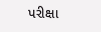પરીક્ષા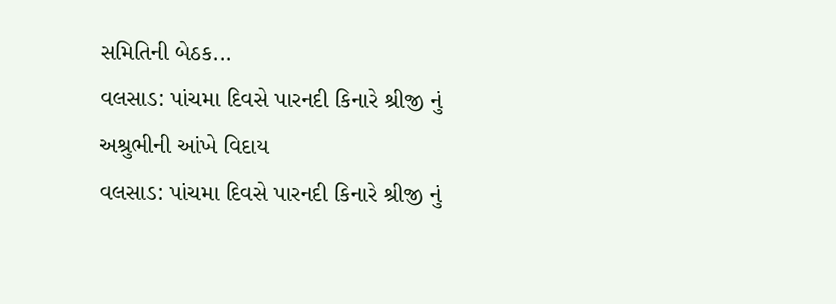સમિતિની બેઠક...
વલસાડ: પાંચમા દિવસે પારનદી કિનારે શ્રીજી નું અશ્રુભીની આંખે વિદાય
વલસાડ: પાંચમા દિવસે પારનદી કિનારે શ્રીજી નું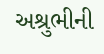અશ્રુભીની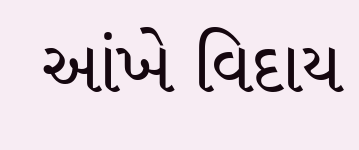આંખે વિદાય